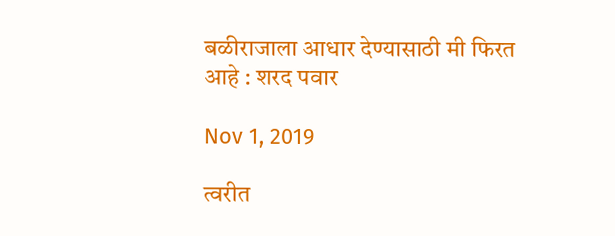बळीराजाला आधार देण्यासाठी मी फिरत आहे : शरद पवार

Nov 1, 2019

त्वरीत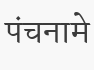पंचनामे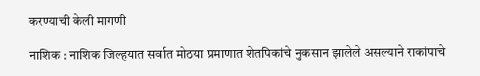करण्याची केली मागणी

नाशिक : नाशिक जिल्हयात सर्वात मोठया प्रमाणात शेतपिकांचे नुकसान झालेले असल्याने राकांपाचे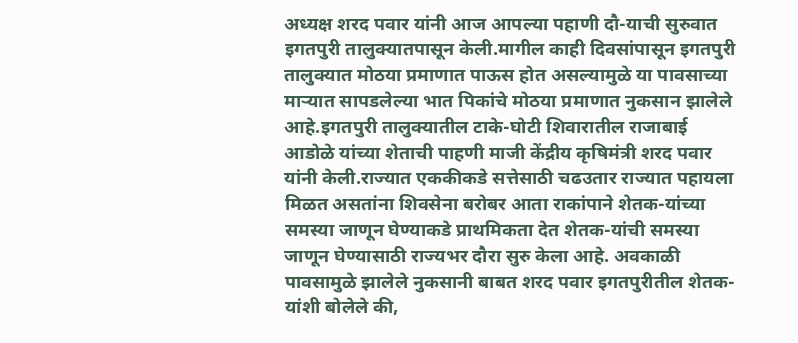अध्यक्ष शरद पवार यांनी आज आपल्या पहाणी दौ-याची सुरुवात इगतपुरी तालुक्यातपासून केली.मागील काही दिवसांपासून इगतपुरी तालुक्यात मोठया प्रमाणात पाऊस होत असल्यामुळे या पावसाच्या माऱ्यात सापडलेल्या भात पिकांचे मोठया प्रमाणात नुकसान झालेले आहे.इगतपुरी तालुक्यातील टाके-घोटी शिवारातील राजाबाई आडोळे यांच्या शेताची पाहणी माजी केंद्रीय कृषिमंत्री शरद पवार यांनी केली.राज्यात एककीकडे सत्तेसाठी चढउतार राज्यात पहायला मिळत असतांना शिवसेना बरोबर आता राकांपाने शेतक-यांच्या समस्या जाणून घेण्याकडे प्राथमिकता देत शेतक-यांची समस्या जाणून घेण्यासाठी राज्यभर दौरा सुरु केला आहे. अवकाळी पावसामुळे झालेले नुकसानी बाबत शरद पवार इगतपुरीतील शेतक-यांशी बोलेले की,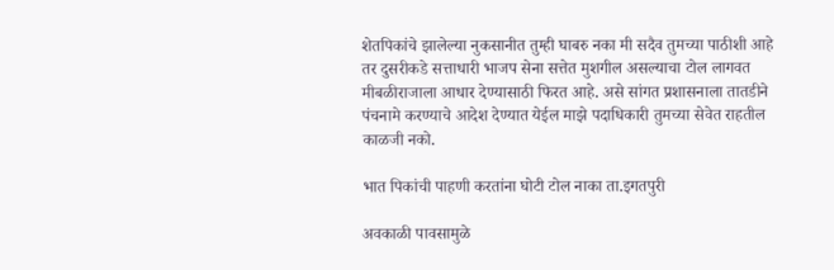शेतपिकांचे झालेल्या नुकसानीत तुम्ही घाबरु नका मी सदैव तुमच्या पाठीशी आहे तर दुसरीकडे सत्ताधारी भाजप सेना सत्तेत मुशगील असल्याचा टोल लागवत मीबळीराजाला आधार देण्यासाठी फिरत आहे. असे सांगत प्रशासनाला तातडीने पंचनामे करण्याचे आदेश देण्यात येईल माझे पदाधिकारी तुमच्या सेवेत राहतील काळजी नको.

भात पिकांची पाहणी करतांना घोटी टोल नाका ता.इगतपुरी

अवकाळी पावसामुळे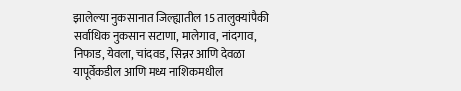झालेल्या नुकसानात जिल्ह्यातील 15 तालुक्यांपैकी सर्वाधिक नुकसान सटाणा, मालेगाव, नांदगाव, निफाड, येवला, चांदवड, सिन्नर आणि देवळा यापूर्वेकडील आणि मध्य नाशिकमधील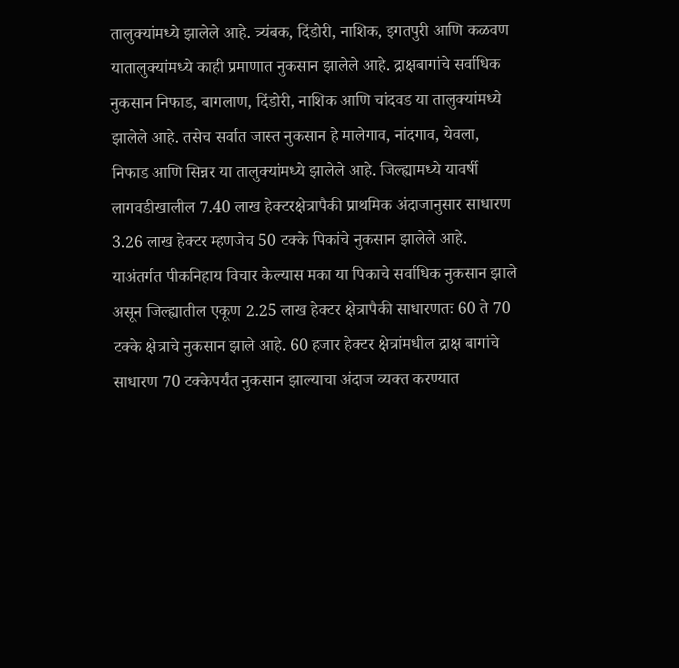तालुक्यांमध्ये झालेले आहे. त्र्यंबक, दिंडोरी, नाशिक, इगतपुरी आणि कळवण यातालुक्यांमध्ये काही प्रमाणात नुकसान झालेले आहे. द्राक्षबागांचे सर्वाधिक नुकसान निफाड, बागलाण, दिंडोरी, नाशिक आणि चांदवड या तालुक्यांमध्ये झालेले आहे. तसेच सर्वात जास्त नुकसान हे मालेगाव, नांदगाव, येवला, निफाड आणि सिन्नर या तालुक्यांमध्ये झालेले आहे. जिल्ह्यामध्ये यावर्षी लागवडीखालील 7.40 लाख हेक्‍टरक्षेत्रापैकी प्राथमिक अंदाजानुसार साधारण 3.26 लाख हेक्टर म्हणजेच 50 टक्के पिकांचे नुकसान झालेले आहे. याअंतर्गत पीकनिहाय विचार केल्यास मका या पिकाचे सर्वाधिक नुकसान झाले असून जिल्ह्यातील एकूण 2.25 लाख हेक्‍टर क्षेत्रापैकी साधारणतः 60 ते 70 टक्के क्षेत्राचे नुकसान झाले आहे. 60 हजार हेक्टर क्षेत्रांमधील द्राक्ष बागांचे साधारण 70 टक्केपर्यंत नुकसान झाल्याचा अंदाज व्यक्त करण्यात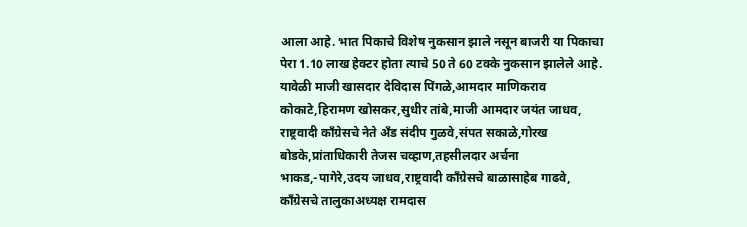आला आहे. भात पिकाचे विशेष नुकसान झाले नसून बाजरी या पिकाचा पेरा 1.10 लाख हेक्टर होता त्याचे 50 ते 60 टक्के नुकसान झालेले आहे.
यावेळी माजी खासदार देविदास पिंगळे,आमदार माणिकराव कोकाटे,हिरामण खोसकर,सुधीर तांबे,माजी आमदार जयंत जाधव, राष्ट्रवादी काँग्रेसचे नेते अँड संदीप गुळवे,संपत सकाळे,गोरख बोडके,प्रांताधिकारी तेजस चव्हाण,तहसीलदार अर्चना भाकड,-पागेरे,उदय जाधव,राष्ट्रवादी काँग्रेसचे बाळासाहेब गाढवे, काँग्रेसचे तालुकाअध्यक्ष रामदास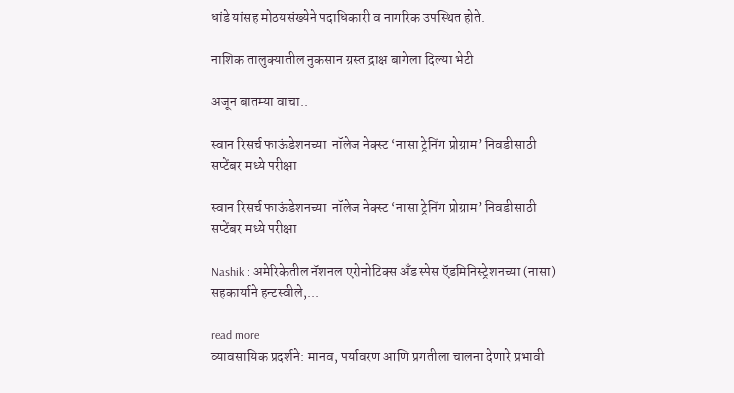धांडे यांसह मोठयसंख्येने पदाधिकारी व नागरिक उपस्थित होते.

नाशिक तालुक्यातील नुकसान ग्रस्त द्राक्ष बागेला दिल्या भेटी

अजून बातम्या वाचा..

स्वान रिसर्च फाऊंडेशनच्या  नॉलेज नेक्स्ट ‘नासा ट्रेनिंग प्रोग्राम’ निवडीसाठी सप्टेंबर मध्ये परीक्षा

स्वान रिसर्च फाऊंडेशनच्या  नॉलेज नेक्स्ट ‘नासा ट्रेनिंग प्रोग्राम’ निवडीसाठी सप्टेंबर मध्ये परीक्षा

Nashik : अमेरिकेतील नॅशनल एरोनोटिक्स अँड स्पेस ऍडमिनिस्ट्रेशनच्या (नासा) सहकार्याने हन्टस्वीले,...

read more
व्यावसायिक प्रदर्शने: मानव, पर्यावरण आणि प्रगतीला चालना देणारे प्रभावी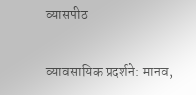व्यासपीठ

व्यावसायिक प्रदर्शने: मानव,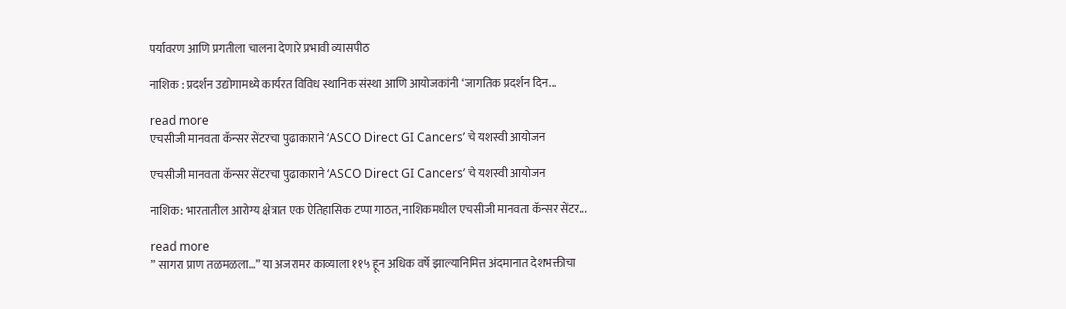पर्यावरण आणि प्रगतीला चालना देणारे प्रभावी व्यासपीठ

नाशिक : प्रदर्शन उद्योगामध्ये कार्यरत विविध स्थानिक संस्था आणि आयोजकांनी ‘जागतिक प्रदर्शन दिन...

read more
एचसीजी मानवता कॅन्‍सर सेंटरचा पुढाकाराने ‘ASCO Direct GI Cancers’ चे यशस्‍वी आयोजन

एचसीजी मानवता कॅन्‍सर सेंटरचा पुढाकाराने ‘ASCO Direct GI Cancers’ चे यशस्‍वी आयोजन

नाशिक: भारतातील आरोग्य क्षेत्रात एक ऐतिहासिक टप्पा गाठत, नाशिकमधील एचसीजी मानवता कॅन्सर सेंटर...

read more
” सागरा प्राण तळमळला…” या अजरामर काव्याला ११५ हून अधिक वर्षे झाल्यानिमित्त अंदमानात देशभक्तीचा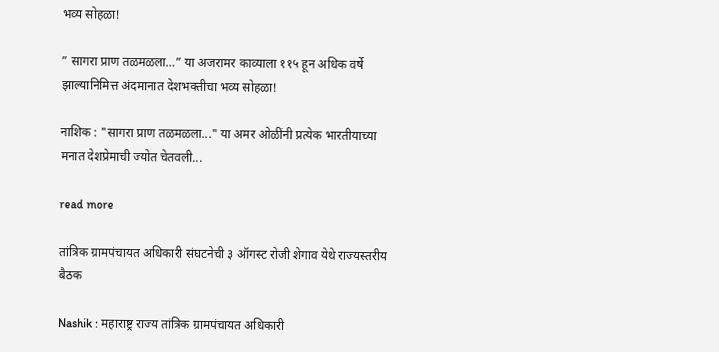भव्य सोहळा!

” सागरा प्राण तळमळला…” या अजरामर काव्याला ११५ हून अधिक वर्षे झाल्यानिमित्त अंदमानात देशभक्तीचा भव्य सोहळा!

नाशिक : "सागरा प्राण तळमळला..." या अमर ओळींनी प्रत्येक भारतीयाच्या मनात देशप्रेमाची ज्योत चेतवली...

read more

तांत्रिक ग्रामपंचायत अधिकारी संघटनेची ३ ऑगस्ट रोजी शेगाव येथे राज्यस्तरीय बैठक

Nashik : महाराष्ट्र राज्य तांत्रिक ग्रामपंचायत अधिकारी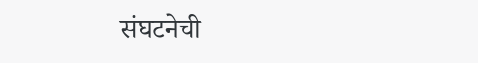संघटनेची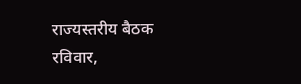राज्यस्तरीय बैठक रविवार,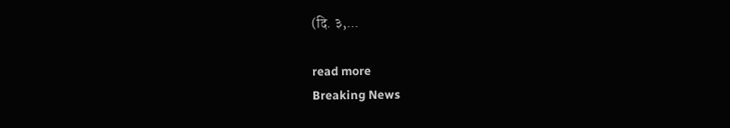(दि. ३,...

read more
Breaking News